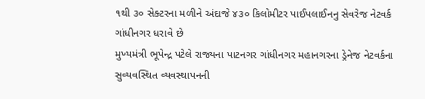૧થી ૩૦ સેક્ટરના મળીને અંદાજે ૪૩૦ કિલોમીટર પાઈપલાઈનનુ સેવરેજ નેટવર્ક ગાંધીનગર ધરાવે છે
મુખ્યમંત્રી ભૂપેન્દ્ર પટેલે રાજ્યના પાટનગર ગાંધીનગર મહાનગરના ડ્રેનેજ નેટવર્કના સુવ્યવસ્થિત વ્યવસ્થાપનની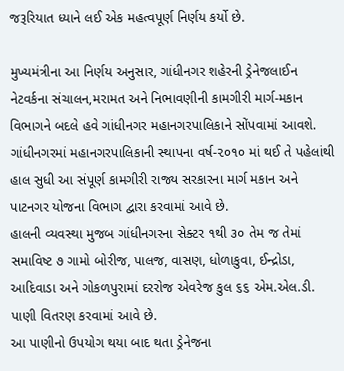જરૂરિયાત ધ્યાને લઈ એક મહત્વપૂર્ણ નિર્ણય કર્યો છે.

મુખ્યમંત્રીના આ નિર્ણય અનુસાર, ગાંધીનગર શહેરની ડ્રેનેજલાઈન નેટવર્કના સંચાલન,મરામત અને નિભાવણીની કામગીરી માર્ગ-મકાન વિભાગને બદલે હવે ગાંધીનગર મહાનગરપાલિકાને સોંપવામાં આવશે.
ગાંધીનગરમાં મહાનગરપાલિકાની સ્થાપના વર્ષ-૨૦૧૦ માં થઈ તે પહેલાંથી હાલ સુધી આ સંપૂર્ણ કામગીરી રાજ્ય સરકારના માર્ગ મકાન અને પાટનગર યોજના વિભાગ દ્વારા કરવામાં આવે છે.
હાલની વ્યવસ્થા મુજબ ગાંધીનગરના સેક્ટર ૧થી ૩૦ તેમ જ તેમાં સમાવિષ્ટ ૭ ગામો બોરીજ, પાલજ, વાસણ, ધોળાકુવા, ઈન્દ્રોડા, આદિવાડા અને ગોકળપુરામાં દરરોજ એવરેજ કુલ ૬૬ એમ.એલ.ડી. પાણી વિતરણ કરવામાં આવે છે.
આ પાણીનો ઉપયોગ થયા બાદ થતા ડ્રેનેજના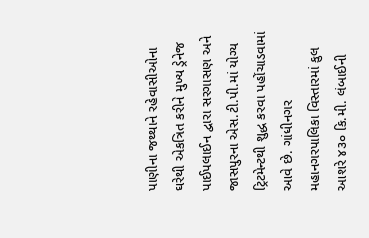પાણીના જથ્થાને રહેવાસીઓના ઘરેથી એકત્રિત કરીને મુખ્ય ડ્રેનેજ પાઈપલાઈન દ્વારા સરગાસણ અને જાસપુરના એસ.ટી.પી.માં યોગ્ય ટ્રિટમેન્ટથી શુદ્ધ કરવા પહોંચાડવામાં આવે છે. ગાંધીનગર મહાનગરપાલિકા વિસ્તારમાં કુલ આશરે ૪૩૦ કિ.મી. લંબાઈની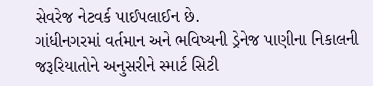સેવરેજ નેટવર્ક પાઈપલાઈન છે.
ગાંધીનગરમાં વર્તમાન અને ભવિષ્યની ડ્રેનેજ પાણીના નિકાલની જરૂરિયાતોને અનુસરીને સ્માર્ટ સિટી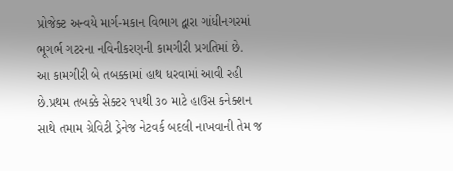પ્રોજેક્ટ અન્વયે માર્ગ-મકાન વિભાગ દ્વારા ગાંધીનગરમાં ભૂગર્ભ ગટરના નવિનીકરણની કામગીરી પ્રગતિમાં છે.
આ કામગીરી બે તબક્કામાં હાથ ધરવામાં આવી રહી છે.પ્રથમ તબક્કે સેક્ટર ૧૫થી ૩૦ માટે હાઉસ કનેક્શન સાથે તમામ ગ્રેવિટી ડ્રેનેજ નેટવર્ક બદલી નાખવાની તેમ જ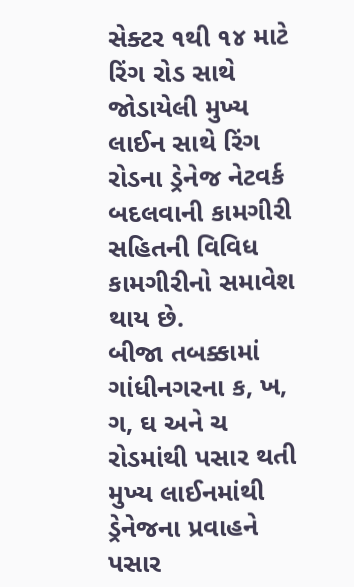સેક્ટર ૧થી ૧૪ માટે રિંગ રોડ સાથે જોડાયેલી મુખ્ય લાઈન સાથે રિંગ રોડના ડ્રેનેજ નેટવર્ક બદલવાની કામગીરી સહિતની વિવિધ કામગીરીનો સમાવેશ થાય છે.
બીજા તબક્કામાં ગાંધીનગરના ક, ખ, ગ, ઘ અને ચ રોડમાંથી પસાર થતી મુખ્ય લાઈનમાંથી ડ્રેનેજના પ્રવાહને પસાર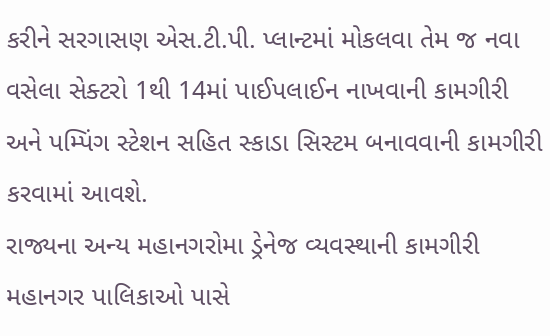કરીને સરગાસણ એસ.ટી.પી. પ્લાન્ટમાં મોકલવા તેમ જ નવા વસેલા સેક્ટરો 1થી 14માં પાઈપલાઈન નાખવાની કામગીરી અને પમ્પિંગ સ્ટેશન સહિત સ્કાડા સિસ્ટમ બનાવવાની કામગીરી કરવામાં આવશે.
રાજ્યના અન્ય મહાનગરોમા ડ્રેનેજ વ્યવસ્થાની કામગીરી મહાનગર પાલિકાઓ પાસે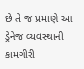છે તે જ પ્રમાણે આ ડ્રેનેજ વ્યવસ્થાની કામગીરી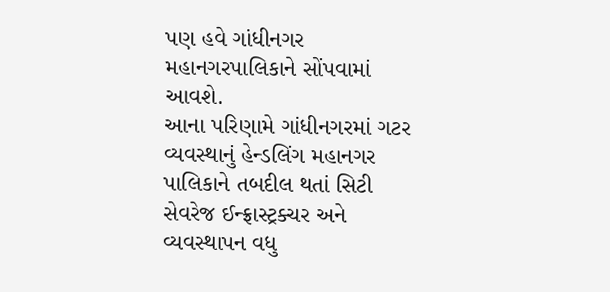પણ હવે ગાંધીનગર મહાનગરપાલિકાને સોંપવામાં આવશે.
આના પરિણામે ગાંધીનગરમાં ગટર વ્યવસ્થાનું હેન્ડલિંગ મહાનગર પાલિકાને તબદીલ થતાં સિટી સેવરેજ ઈન્ફ્રાસ્ટ્રક્ચર અને વ્યવસ્થાપન વધુ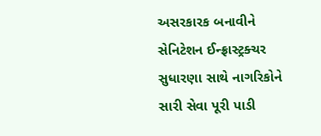અસરકારક બનાવીને સેનિટેશન ઈન્ફ્રાસ્ટ્રક્ચર સુધારણા સાથે નાગરિકોને સારી સેવા પૂરી પાડી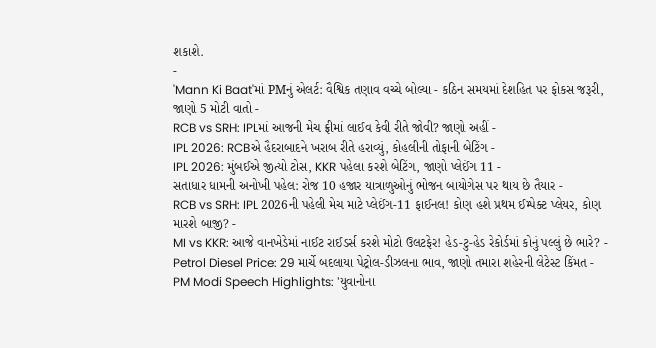શકાશે.
-
'Mann Ki Baat'માં PMનું એલર્ટ: વૈશ્વિક તણાવ વચ્ચે બોલ્યા - કઠિન સમયમાં દેશહિત પર ફોકસ જરૂરી, જાણો 5 મોટી વાતો -
RCB vs SRH: IPLમાં આજની મેચ ફ્રીમાં લાઈવ કેવી રીતે જોવી? જાણો અહીં -
IPL 2026: RCBએ હૈદરાબાદને ખરાબ રીતે હરાવ્યું, કોહલીની તોફાની બેટિંગ -
IPL 2026: મુંબઈએ જીત્યો ટોસ, KKR પહેલા કરશે બેટિંગ, જાણો પ્લેઈંગ 11 -
સતાધાર ધામની અનોખી પહેલ: રોજ 10 હજાર યાત્રાળુઓનું ભોજન બાયોગેસ પર થાય છે તૈયાર -
RCB vs SRH: IPL 2026ની પહેલી મેચ માટે પ્લેઈંગ-11 ફાઈનલ! કોણ હશે પ્રથમ ઈમ્પેક્ટ પ્લેયર, કોણ મારશે બાજી? -
MI vs KKR: આજે વાનખેડેમાં નાઈટ રાઈડર્સ કરશે મોટો ઉલટફેર! હેડ-ટુ-હેડ રેકોર્ડમાં કોનું પલ્લું છે ભારે? -
Petrol Diesel Price: 29 માર્ચે બદલાયા પેટ્રોલ-ડીઝલના ભાવ, જાણો તમારા શહેરની લેટેસ્ટ કિંમત -
PM Modi Speech Highlights: 'યુવાનોના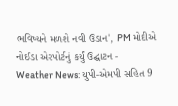ભવિષ્યને મળશે નવી ઉડાન', PM મોદીએ નોઈડા એરપોર્ટનું કર્યું ઉદ્ઘાટન -
Weather News: યુપી-એમપી સહિત 9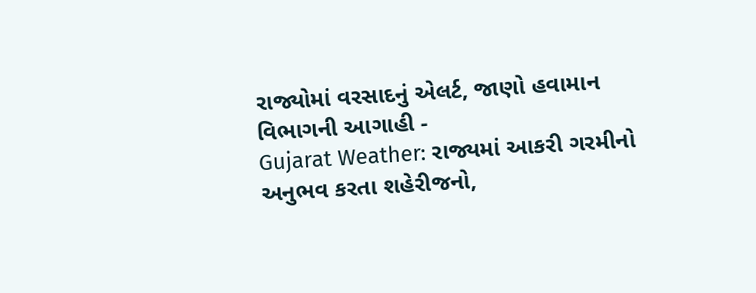રાજ્યોમાં વરસાદનું એલર્ટ, જાણો હવામાન વિભાગની આગાહી -
Gujarat Weather: રાજ્યમાં આકરી ગરમીનો અનુભવ કરતા શહેરીજનો,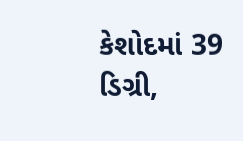કેશોદમાં 39 ડિગ્રી,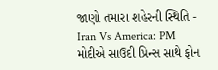જાણો તમારા શહેરની સ્થિતિ -
Iran Vs America: PM મોદીએ સાઉદી પ્રિન્સ સાથે ફોન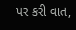પર કરી વાત,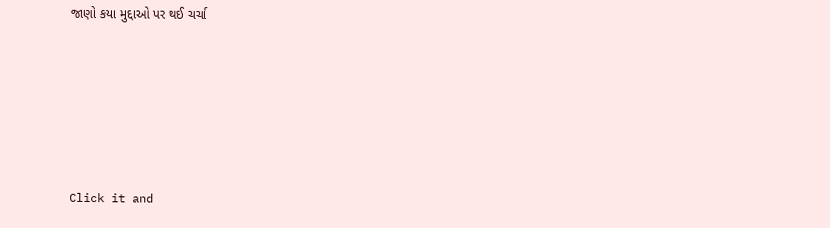જાણો કયા મુદ્દાઓ પર થઈ ચર્ચા






Click it and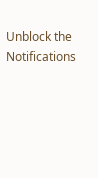Unblock the Notifications